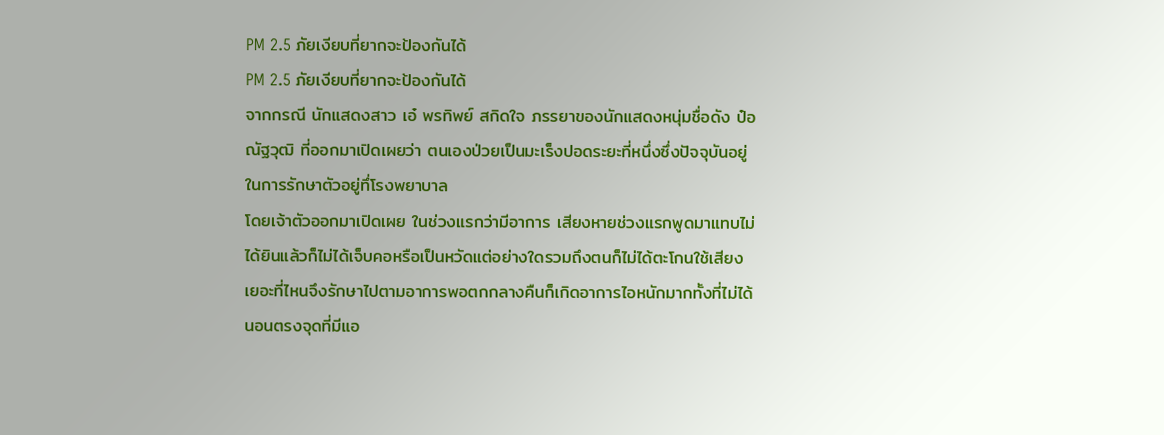PM 2.5 ภัยเงียบที่ยากจะป้องกันได้
PM 2.5 ภัยเงียบที่ยากจะป้องกันได้
จากกรณี นักแสดงสาว เอ๋ พรทิพย์ สกิดใจ ภรรยาของนักแสดงหนุ่มชื่อดัง ป๋อ ณัฐวุฒิ ที่ออกมาเปิดเผยว่า ตนเองป่วยเป็นมะเร็งปอดระยะที่หนึ่งซึ่งปัจจุบันอยู่ในการรักษาตัวอยู่ทึ่โรงพยาบาล
โดยเจ้าตัวออกมาเปิดเผย ในช่วงแรกว่ามีอาการ เสียงหายช่วงแรกพูดมาแทบไม่ได้ยินแล้วก็ไม่ได้เจ็บคอหรือเป็นหวัดแต่อย่างใดรวมถึงตนก็ไม่ได้ตะโกนใช้เสียงเยอะที่ไหนจึงรักษาไปตามอาการพอตกกลางคืนก็เกิดอาการไอหนักมากทั้งที่ไม่ได้นอนตรงจุดที่มีแอ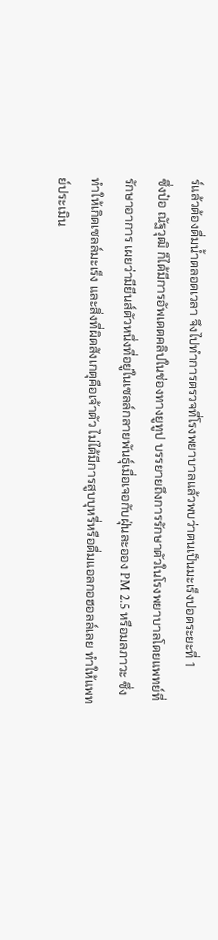ร์แล้วต้องดื่มน้ำตลอดเวลา จึงไปทำการตรวจที่โรงพยาบาลแล้วพบว่าตนเป็นมะเร็งปอดระยะที่ 1
ซึ่งป๋อ ณัฐวุฒิ ก็ได้มีการอัพเดตคลิปในช่องทางยูทูป บรรยายถึงการรักษาตัวในโรงพยาบาลโดยแพทย์ที่รักษาอาการ เผยว่ามียีนส์ตัวหนึ่งที่อยู่ในเซลล์กลายพันธุ์เมื่อเจอกับฝุ่นละออง PM 2.5 หรือมลภาวะ ซึ่งทำให้เกิดเซลล์มะเร็ง และสิ่งที่ผิดสังเกตุคือเจ้าตัว ไม่ได้มีการสูบบุหรี่หรือดื่มแอลกอฮอลล์เลย ทำให้แพทย์ประเมิน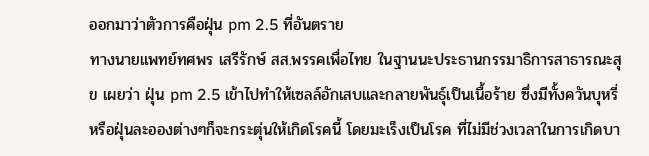ออกมาว่าตัวการคือฝุ่น pm 2.5 ที่อันตราย
ทางนายแพทย์ทศพร เสรีรักษ์ สส.พรรคเพื่อไทย ในฐานนะประธานกรรมาธิการสาธารณะสุข เผยว่า ฝุ่น pm 2.5 เข้าไปทำให้เซลล์อักเสบและกลายพันธุ์เป็นเนื้อร้าย ซึ่งมีทั้งควันบุหรี่หรือฝุ่นละอองต่างๆก็จะกระตุ่นให้เกิดโรคนี้ โดยมะเร็งเป็นโรค ที่ไม่มีช่วงเวลาในการเกิดบา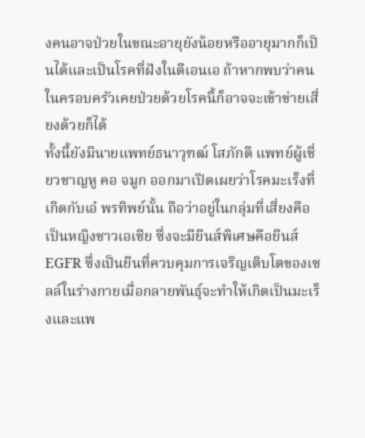งคนอาจป่วยในขณะอายุยังน้อยหรืออายุมากก็เป็นได้และเป็นโรคที่ฝังในดีเอนเอ ถ้าหากพบว่าคนในครอบครัวเคยป่วยด้วยโรคนี้ก็อาจจะเข้าข่ายเสี่ยงด้วยก็ได้
ทั้งนี้ยังมีนายแพทย์ธนาวุฑฒ์ โสภักดี แพทย์ผู้เชี่ยวชาญหู คอ จมูก ออกมาเปิดเผยว่าโรคมะเร็งที่เกิดกับเอ๋ พรทิพย์นั้น ถือว่าอยู่ในกลุ่มที่เสี่ยงคือเป็นหญิงชาวเอเชีย ซึ่งจะมียีนส์พิเศษคือยีนส์ EGFR ซึ่งเป็นยีนที่ควบคุมการเจริญเติบโตของเซลล์ในร่างกายเมื่อกลายพันธุ์จะทำให้เกิดเป็นมะเร็งและแพ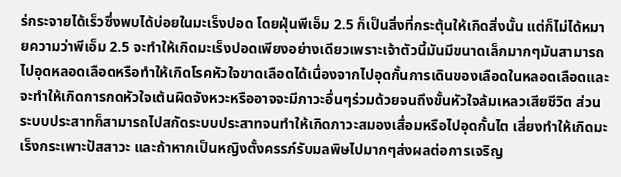ร่กระจายได้เร็วซึ่งพบได้บ่อยในมะเร็งปอด โดยฝุ่นพีเอ็ม 2.5 ก็เป็นสิ่งที่กระตุ้นให้เกิดสิ่งนั้น แต่ก็ไม่ได้หมายความว่าพีเอ็ม 2.5 จะทำให้เกิดมะเร็งปอดเพียงอย่างเดียวเพราะเจ้าตัวนี้มันมีขนาดเล็กมากๆมันสามารถไปอุดหลอดเลือดหรือทำให้เกิดโรคหัวใจขาดเลือดได้เนื่องจากไปอุดกั้นการเดินของเลือดในหลอดเลือดและจะทำให้เกิดการกดหัวใจเต้นผิดจังหวะหรืออาจจะมีภาวะอื่นๆร่วมด้วยจนถึงขั้นหัวใจล้มเหลวเสียชีวิต ส่วนระบบประสาทก็สามารถไปสกัดระบบประสาทจนทำให้เกิดภาวะสมองเสื่อมหรือไปอุดกั้นไต เสี่ยงทำให้เกิดมะเร็งกระเพาะปัสสาวะ และถ้าหากเป็นหญิงตั้งครรภ์รับมลพิษไปมากๆส่งผลต่อการเจริญ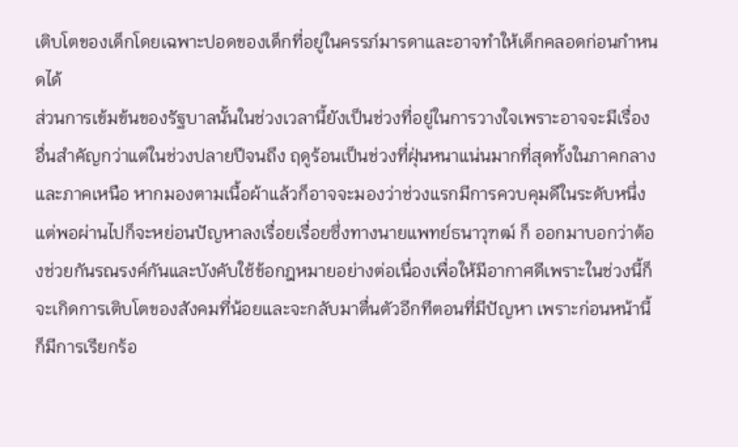เติบโตของเด็กโดยเฉพาะปอดของเด็กที่อยู่ในครรภ์มารดาและอาจทำให้เด็กคลอดก่อนกำหนดได้
ส่วนการเข้มข้นของรัฐบาลนั้นในช่วงเวลานี้ยังเป็นช่วงที่อยู่ในการวางใจเพราะอาจจะมีเรื่องอื่นสำคัญกว่าแต่ในช่วงปลายปีจนถึง ฤดูร้อนเป็นช่วงที่ฝุ่นหนาแน่นมากที่สุดทั้งในภาคกลางและภาคเหนือ หากมองตามเนื้อผ้าแล้วก็อาจจะมองว่าช่วงแรกมีการควบคุมดีในระดับหนึ่งแต่พอผ่านไปก็จะหย่อนปัญหาลงเรื่อยเรื่อยซึ่งทางนายแพทย์ธนาวุฑฒ์ ก็ ออกมาบอกว่าต้องช่วยกันรณรงค์กันและบังคับใช้ข้อกฎหมายอย่างต่อเนื่องเพื่อให้มีอากาศดีเพราะในช่วงนี้ก็จะเกิดการเติบโตของสังคมที่น้อยและจะกลับมาตื่นตัวอีกทีตอนที่มีปัญหา เพราะก่อนหน้านี้ก็มีการเรียกร้อ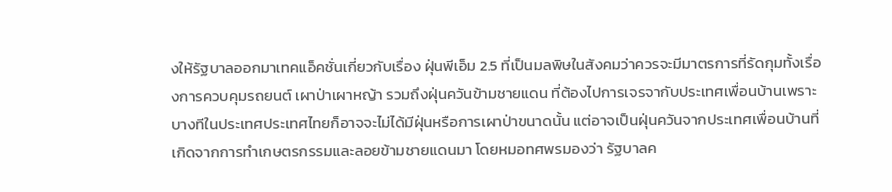งให้รัฐบาลออกมาเทคแอ็คชั่นเกี่ยวกับเรื่อง ฝุ่นพีเอ็ม 2.5 ที่เป็นมลพิษในสังคมว่าควรจะมีมาตรการที่รัดกุมทั้งเรื่องการควบคุมรถยนต์ เผาป่าเผาหญ้า รวมถึงฝุ่นควันข้ามชายแดน ที่ต้องไปการเจรจากับประเทศเพื่อนบ้านเพราะบางทีในประเทศประเทศไทยก็อาจจะไม่ได้มีฝุ่นหรือการเผาป่าขนาดนั้น แต่อาจเป็นฝุ่นควันจากประเทศเพื่อนบ้านที่เกิดจากการทำเกษตรกรรมและลอยข้ามชายแดนมา โดยหมอทศพรมองว่า รัฐบาลค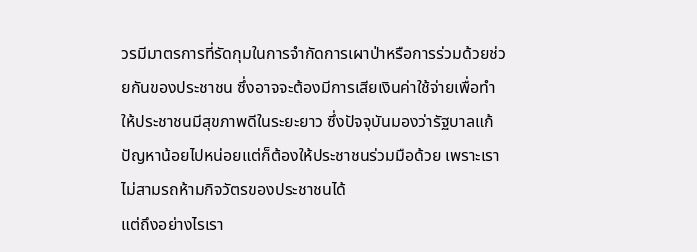วรมีมาตรการที่รัดกุมในการจำกัดการเผาป่าหรือการร่วมด้วยช่วยกันของประชาชน ซึ่งอาจจะต้องมีการเสียเงินค่าใช้จ่ายเพื่อทำให้ประชาชนมีสุขภาพดีในระยะยาว ซึ่งปัจจุบันมองว่ารัฐบาลแก้ปัญหาน้อยไปหน่อยแต่ก็ต้องให้ประชาชนร่วมมือด้วย เพราะเราไม่สามรถห้ามกิจวัตรของประชาชนได้
แต่ถึงอย่างไรเรา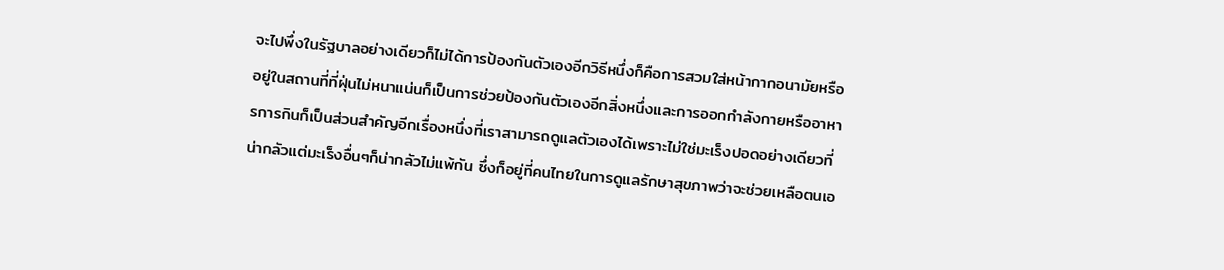จะไปพึ่งในรัฐบาลอย่างเดียวก็ไม่ได้การป้องกันตัวเองอีกวิธีหนึ่งก็คือการสวมใส่หน้ากากอนามัยหรืออยู่ในสถานที่ที่ฝุ่นไม่หนาแน่นก็เป็นการช่วยป้องกันตัวเองอีกสิ่งหนึ่งและการออกกำลังกายหรืออาหารการกินก็เป็นส่วนสำคัญอีกเรื่องหนึ่งที่เราสามารถดูแลตัวเองได้เพราะไม่ใช่มะเร็งปอดอย่างเดียวที่น่ากลัวแต่มะเร็งอื่นๆก็น่ากลัวไม่แพ้กัน ซึ่งก็อยู่ที่คนไทยในการดูแลรักษาสุขภาพว่าจะช่วยเหลือตนเอ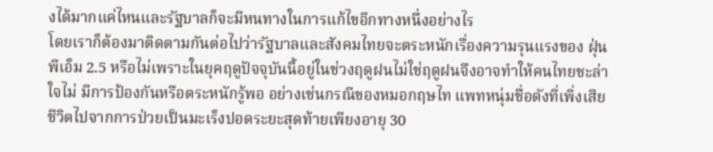งได้มากแค่ไหนและรัฐบาลก็จะมีหนทางในการแก้ไขอีกทางหนึ่งอย่างไร
โดยเราก็ต้องมาติดตามกันต่อไปว่ารัฐบาลและสังคมไทยจะตระหนักเรื่องความรุนแรงของ ฝุ่นพีเอ็ม 2.5 หรือไม่เพราะในยุคฤดูปัจจุบันนี้อยู่ในช่วงฤดูฝนไม่ใช่ฤดูฝนจึงอาจทำให้คนไทยชะล่าใจไม่ มีการป้องกันหรือตระหนักรู้พอ อย่างเช่นกรณีของหมอกฤษไท แพทหนุ่มชื่อดังที่เพิ่งเสียชีวิตไปจากการป่วยเป็นมะเร็งปอดระยะสุดท้ายเพียงอายุ 30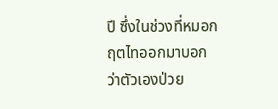ปี ซึ่งในช่วงที่หมอกฤตไทออกมาบอกว่าตัวเองป่วย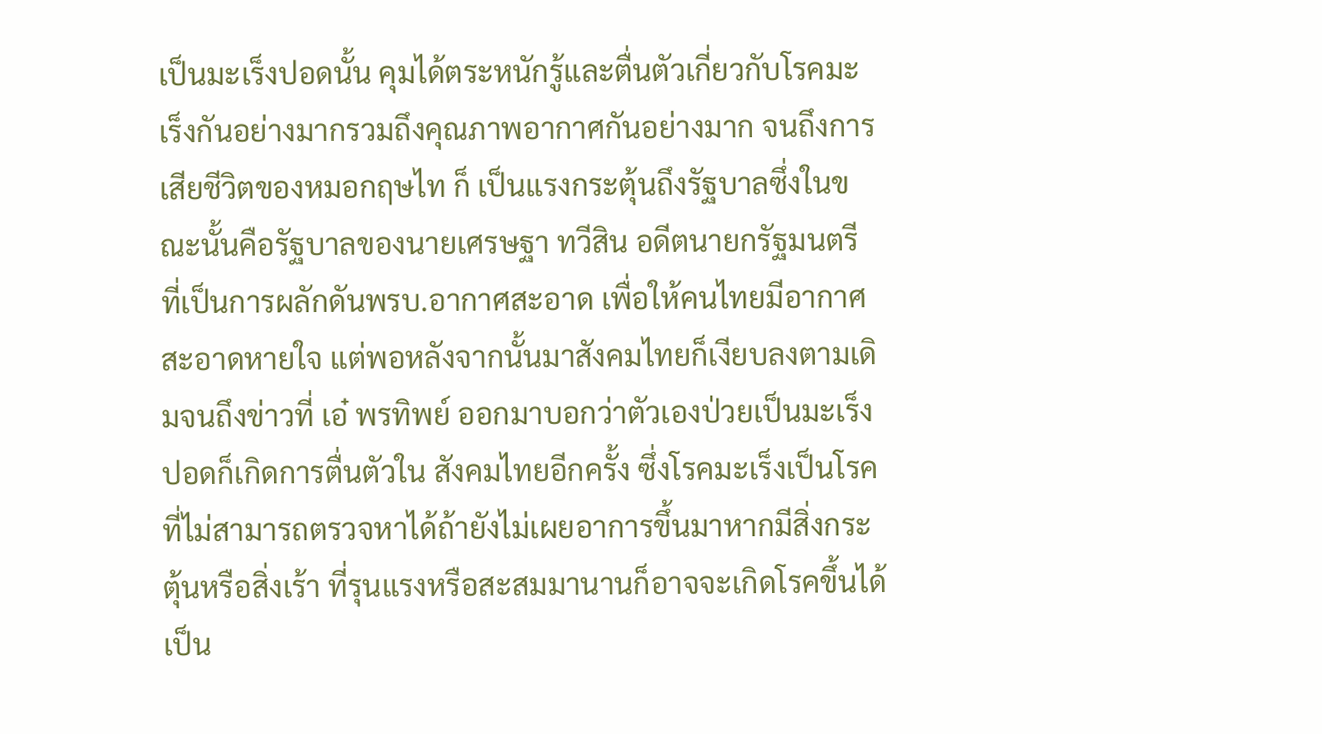เป็นมะเร็งปอดนั้น คุมได้ตระหนักรู้และตื่นตัวเกี่ยวกับโรคมะเร็งกันอย่างมากรวมถึงคุณภาพอากาศกันอย่างมาก จนถึงการเสียชีวิตของหมอกฤษไท ก็ เป็นแรงกระตุ้นถึงรัฐบาลซึ่งในขณะนั้นคือรัฐบาลของนายเศรษฐา ทวีสิน อดีตนายกรัฐมนตรี ที่เป็นการผลักดันพรบ.อากาศสะอาด เพื่อให้คนไทยมีอากาศสะอาดหายใจ แต่พอหลังจากนั้นมาสังคมไทยก็เงียบลงตามเดิมจนถึงข่าวที่ เอ๋ พรทิพย์ ออกมาบอกว่าตัวเองป่วยเป็นมะเร็งปอดก็เกิดการตื่นตัวใน สังคมไทยอีกครั้ง ซึ่งโรคมะเร็งเป็นโรคที่ไม่สามารถตรวจหาได้ถ้ายังไม่เผยอาการขึ้นมาหากมีสิ่งกระตุ้นหรือสิ่งเร้า ที่รุนแรงหรือสะสมมานานก็อาจจะเกิดโรคขึ้นได้เป็น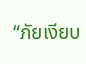“ภัยเงียบ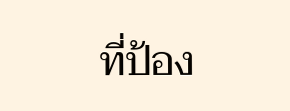ที่ป้อง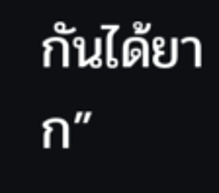กันได้ยาก”